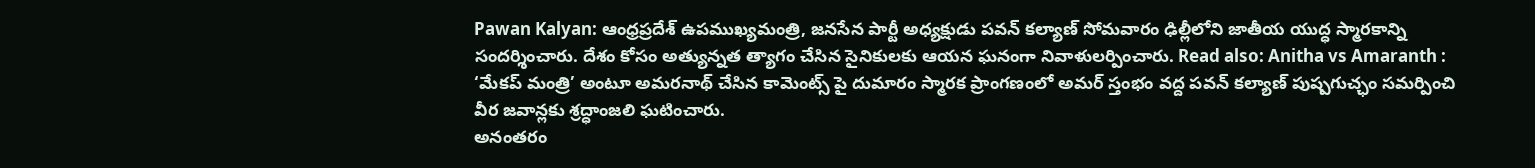Pawan Kalyan: ఆంధ్రప్రదేశ్ ఉపముఖ్యమంత్రి, జనసేన పార్టీ అధ్యక్షుడు పవన్ కల్యాణ్ సోమవారం ఢిల్లీలోని జాతీయ యుద్ధ స్మారకాన్ని సందర్శించారు. దేశం కోసం అత్యున్నత త్యాగం చేసిన సైనికులకు ఆయన ఘనంగా నివాళులర్పించారు. Read also: Anitha vs Amaranth : ‘మేకప్ మంత్రి’ అంటూ అమరనాథ్ చేసిన కామెంట్స్ పై దుమారం స్మారక ప్రాంగణంలో అమర్ స్తంభం వద్ద పవన్ కల్యాణ్ పుష్పగుచ్ఛం సమర్పించి వీర జవాన్లకు శ్రద్ధాంజలి ఘటించారు.
అనంతరం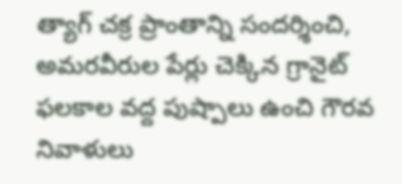త్యాగ్ చక్ర ప్రాంతాన్ని సందర్శించి, అమరవీరుల పేర్లు చెక్కిన గ్రానైట్ ఫలకాల వద్ద పుష్పాలు ఉంచి గౌరవ నివాళులు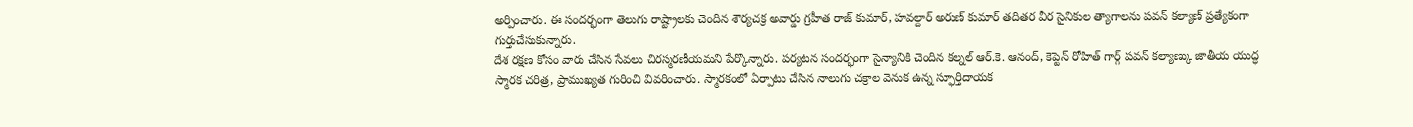అర్పించారు. ఈ సందర్భంగా తెలుగు రాష్ట్రాలకు చెందిన శౌర్యచక్ర అవార్డు గ్రహీత రాజ్ కుమార్, హవల్దార్ అరుణ్ కుమార్ తదితర వీర సైనికుల త్యాగాలను పవన్ కల్యాణ్ ప్రత్యేకంగా గుర్తుచేసుకున్నారు.
దేశ రక్షణ కోసం వారు చేసిన సేవలు చిరస్మరణీయమని పేర్కొన్నారు. పర్యటన సందర్భంగా సైన్యానికి చెందిన కల్నల్ ఆర్.కె. ఆనంద్, కెప్టెన్ రోహిత్ గార్గ్ పవన్ కల్యాణ్కు జాతీయ యుద్ధ స్మారక చరిత్ర, ప్రాముఖ్యత గురించి వివరించారు. స్మారకంలో ఏర్పాటు చేసిన నాలుగు చక్రాల వెనుక ఉన్న స్ఫూర్తిదాయక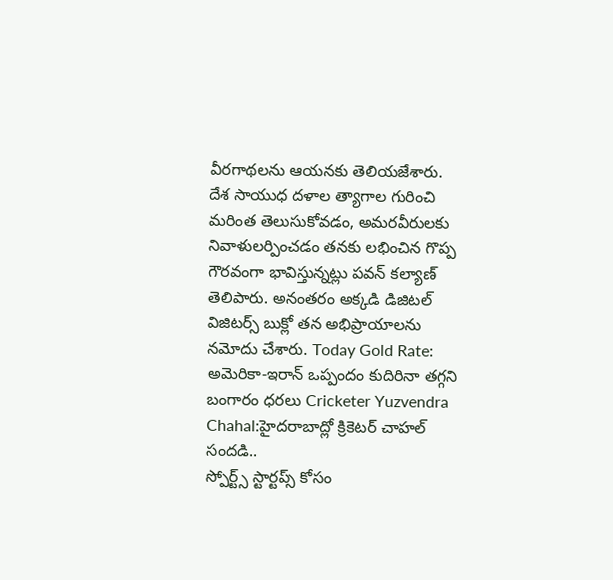వీరగాథలను ఆయనకు తెలియజేశారు.
దేశ సాయుధ దళాల త్యాగాల గురించి మరింత తెలుసుకోవడం, అమరవీరులకు నివాళులర్పించడం తనకు లభించిన గొప్ప గౌరవంగా భావిస్తున్నట్లు పవన్ కల్యాణ్ తెలిపారు. అనంతరం అక్కడి డిజిటల్ విజిటర్స్ బుక్లో తన అభిప్రాయాలను నమోదు చేశారు. Today Gold Rate: అమెరికా-ఇరాన్ ఒప్పందం కుదిరినా తగ్గని బంగారం ధరలు Cricketer Yuzvendra Chahal:హైదరాబాద్లో క్రికెటర్ చాహల్ సందడి..
స్పోర్ట్స్ స్టార్టప్స్ కోసం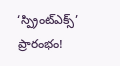‘స్ప్రింట్ఎక్స్’ ప్రారంభం!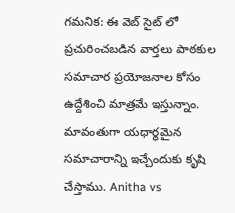గమనిక: ఈ వెబ్ సైట్ లో ప్రచురించబడిన వార్తలు పాఠకుల సమాచార ప్రయోజనాల కోసం ఉద్దేశించి మాత్రమే ఇస్తున్నాం. మావంతుగా యధార్థమైన సమాచారాన్ని ఇచ్చేందుకు కృషి చేస్తాము. Anitha vs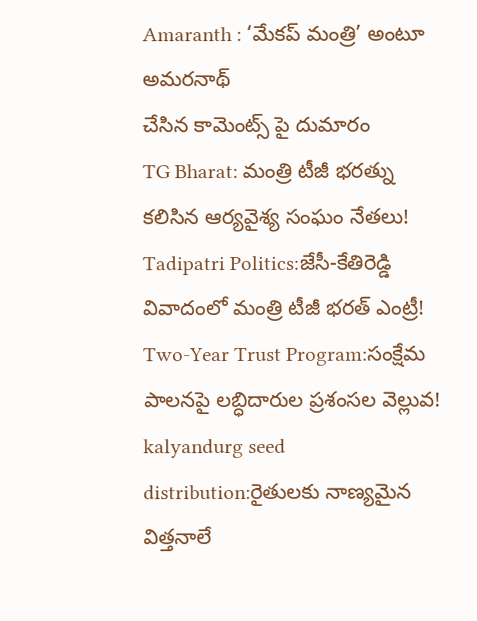Amaranth : ‘మేకప్ మంత్రి’ అంటూ అమరనాథ్
చేసిన కామెంట్స్ పై దుమారం
TG Bharat: మంత్రి టీజీ భరత్ను కలిసిన ఆర్యవైశ్య సంఘం నేతలు!
Tadipatri Politics:జేసీ-కేతిరెడ్డి వివాదంలో మంత్రి టీజీ భరత్ ఎంట్రీ!
Two-Year Trust Program:సంక్షేమ పాలనపై లబ్ధిదారుల ప్రశంసల వెల్లువ!
kalyandurg seed distribution:రైతులకు నాణ్యమైన విత్తనాలే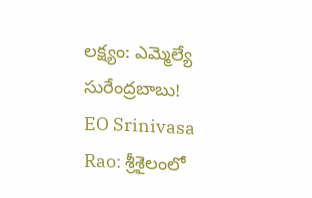లక్ష్యం: ఎమ్మెల్యే సురేంద్రబాబు!
EO Srinivasa Rao: శ్రీశైలంలో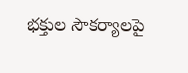భక్తుల సౌకర్యాలపై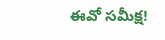ఈవో సమీక్ష!